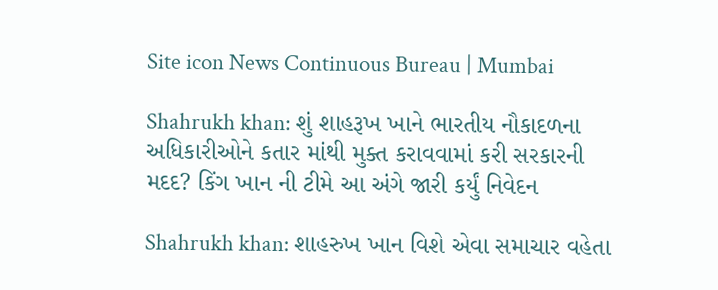Site icon News Continuous Bureau | Mumbai

Shahrukh khan: શું શાહરૂખ ખાને ભારતીય નૌકાદળના અધિકારીઓને કતાર માંથી મુક્ત કરાવવામાં કરી સરકારની મદદ? કિંગ ખાન ની ટીમે આ અંગે જારી કર્યું નિવેદન

Shahrukh khan: શાહરુખ ખાન વિશે એવા સમાચાર વહેતા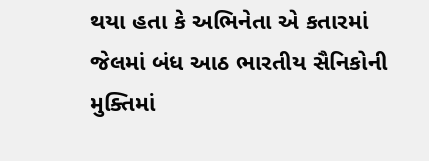થયા હતા કે અભિનેતા એ કતારમાં જેલમાં બંધ આઠ ભારતીય સૈનિકોની મુક્તિમાં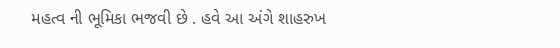મહત્વ ની ભૂમિકા ભજવી છે . હવે આ અંગે શાહરુખ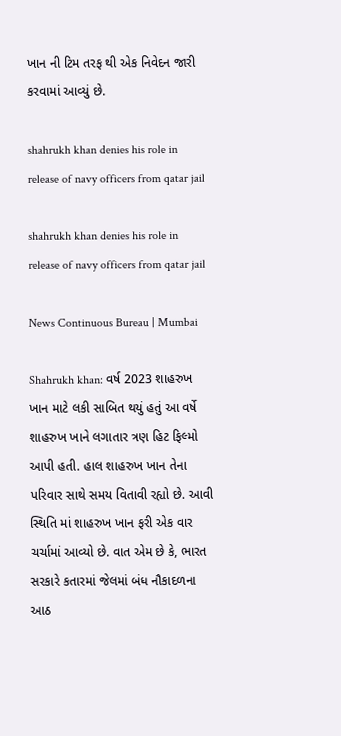ખાન ની ટિમ તરફ થી એક નિવેદન જારી કરવામાં આવ્યું છે.

shahrukh khan denies his role in release of navy officers from qatar jail

shahrukh khan denies his role in release of navy officers from qatar jail

News Continuous Bureau | Mumbai

Shahrukh khan: વર્ષ 2023 શાહરુખ ખાન માટે લકી સાબિત થયું હતું આ વર્ષે શાહરુખ ખાને લગાતાર ત્રણ હિટ ફિલ્મો આપી હતી. હાલ શાહરુખ ખાન તેના પરિવાર સાથે સમય વિતાવી રહ્યો છે. આવી સ્થિતિ માં શાહરુખ ખાન ફરી એક વાર ચર્ચામાં આવ્યો છે. વાત એમ છે કે, ભારત સરકારે કતારમાં જેલમાં બંધ નૌકાદળના આઠ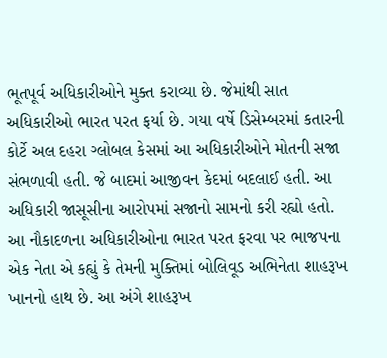ભૂતપૂર્વ અધિકારીઓને મુક્ત કરાવ્યા છે. જેમાંથી સાત અધિકારીઓ ભારત પરત ફર્યા છે. ગયા વર્ષે ડિસેમ્બરમાં કતારની કોર્ટે અલ દહરા ગ્લોબલ કેસમાં આ અધિકારીઓને મોતની સજા સંભળાવી હતી. જે બાદમાં આજીવન કેદમાં બદલાઈ હતી. આ અધિકારી જાસૂસીના આરોપમાં સજાનો સામનો કરી રહ્યો હતો. આ નૌકાદળના અધિકારીઓના ભારત પરત ફરવા પર ભાજપના એક નેતા એ કહ્યું કે તેમની મુક્તિમાં બોલિવૂડ અભિનેતા શાહરૂખ ખાનનો હાથ છે. આ અંગે શાહરૂખ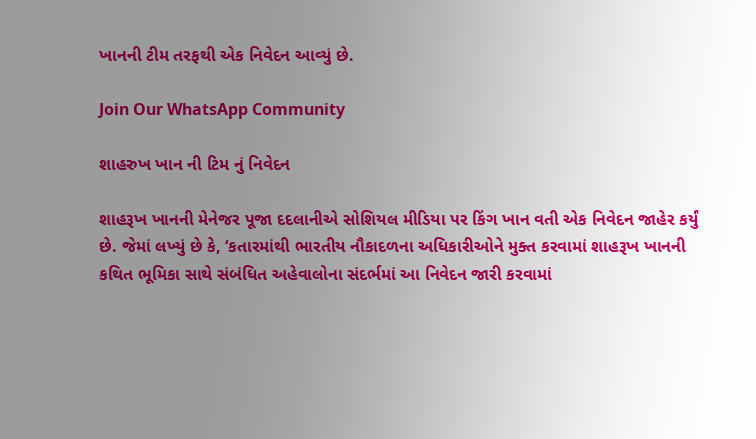ખાનની ટીમ તરફથી એક નિવેદન આવ્યું છે.

Join Our WhatsApp Community

શાહરુખ ખાન ની ટિમ નું નિવેદન

શાહરૂખ ખાનની મેનેજર પૂજા દદલાનીએ સોશિયલ મીડિયા પર કિંગ ખાન વતી એક નિવેદન જાહેર કર્યું છે. જેમાં લખ્યું છે કે, ‘કતારમાંથી ભારતીય નૌકાદળના અધિકારીઓને મુક્ત કરવામાં શાહરૂખ ખાનની કથિત ભૂમિકા સાથે સંબંધિત અહેવાલોના સંદર્ભમાં આ નિવેદન જારી કરવામાં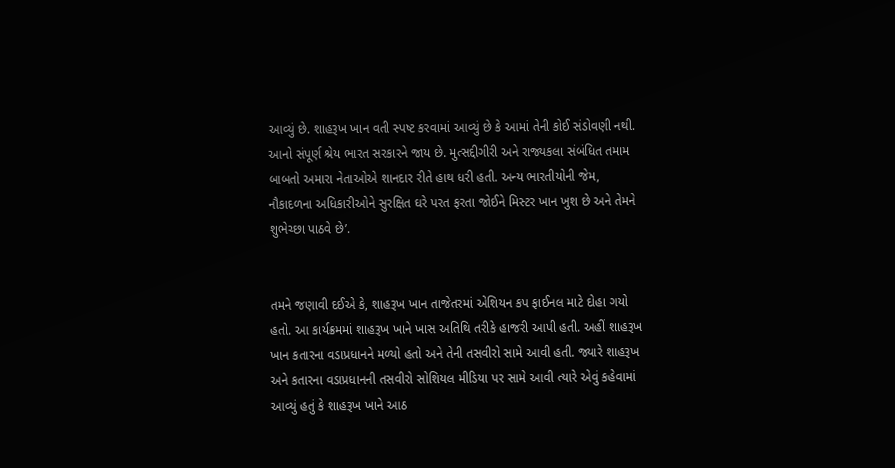આવ્યું છે. શાહરૂખ ખાન વતી સ્પષ્ટ કરવામાં આવ્યું છે કે આમાં તેની કોઈ સંડોવણી નથી. આનો સંપૂર્ણ શ્રેય ભારત સરકારને જાય છે. મુત્સદ્દીગીરી અને રાજ્યકલા સંબંધિત તમામ બાબતો અમારા નેતાઓએ શાનદાર રીતે હાથ ધરી હતી. અન્ય ભારતીયોની જેમ, નૌકાદળના અધિકારીઓને સુરક્ષિત ઘરે પરત ફરતા જોઈને મિસ્ટર ખાન ખુશ છે અને તેમને શુભેચ્છા પાઠવે છે’.


તમને જણાવી દઈએ કે, શાહરૂખ ખાન તાજેતરમાં એશિયન કપ ફાઈનલ માટે દોહા ગયો હતો. આ કાર્યક્રમમાં શાહરૂખ ખાને ખાસ અતિથિ તરીકે હાજરી આપી હતી. અહીં શાહરૂખ ખાન કતારના વડાપ્રધાનને મળ્યો હતો અને તેની તસવીરો સામે આવી હતી. જ્યારે શાહરૂખ અને કતારના વડાપ્રધાનની તસવીરો સોશિયલ મીડિયા પર સામે આવી ત્યારે એવું કહેવામાં આવ્યું હતું કે શાહરૂખ ખાને આઠ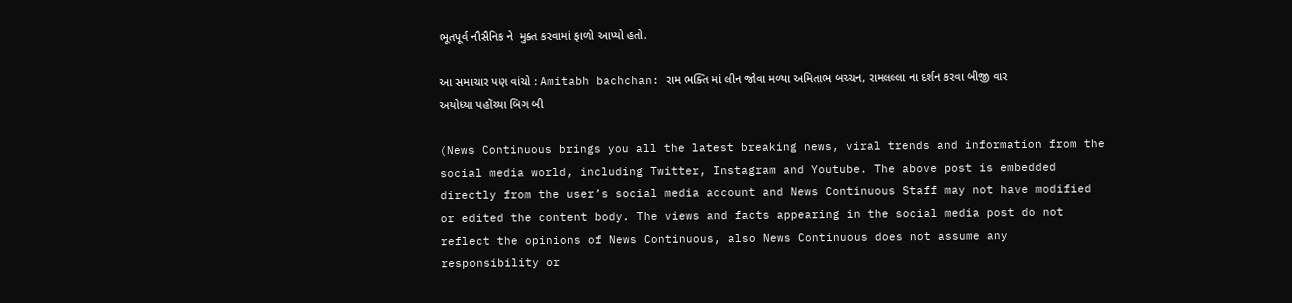ભૂતપૂર્વ નૌસૈનિક ને  મુક્ત કરવામાં ફાળો આપ્યો હતો.

આ સમાચાર પણ વાંચો : Amitabh bachchan: રામ ભક્તિ માં લીન જોવા મળ્યા અમિતાભ બચ્ચન, રામલલ્લા ના દર્શન કરવા બીજી વાર અયોધ્યા પહોંચ્યા બિગ બી

(News Continuous brings you all the latest breaking news, viral trends and information from the social media world, including Twitter, Instagram and Youtube. The above post is embedded directly from the user’s social media account and News Continuous Staff may not have modified or edited the content body. The views and facts appearing in the social media post do not reflect the opinions of News Continuous, also News Continuous does not assume any responsibility or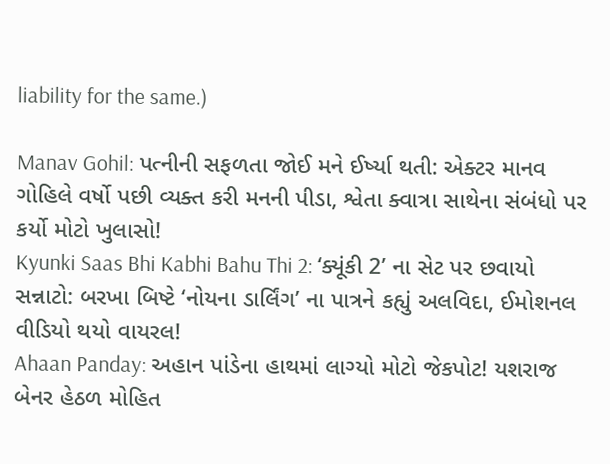liability for the same.)

Manav Gohil: પત્નીની સફળતા જોઈ મને ઈર્ષ્યા થતી: એક્ટર માનવ ગોહિલે વર્ષો પછી વ્યક્ત કરી મનની પીડા, શ્વેતા ક્વાત્રા સાથેના સંબંધો પર કર્યો મોટો ખુલાસો!
Kyunki Saas Bhi Kabhi Bahu Thi 2: ‘ક્યૂંકી 2’ ના સેટ પર છવાયો સન્નાટો: બરખા બિષ્ટે ‘નોયના ડાર્લિંગ’ ના પાત્રને કહ્યું અલવિદા, ઈમોશનલ વીડિયો થયો વાયરલ!
Ahaan Panday: અહાન પાંડેના હાથમાં લાગ્યો મોટો જેકપોટ! યશરાજ બેનર હેઠળ મોહિત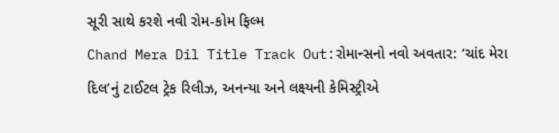સૂરી સાથે કરશે નવી રોમ-કોમ ફિલ્મ
Chand Mera Dil Title Track Out:રોમાન્સનો નવો અવતાર: ‘ચાંદ મેરા દિલ’નું ટાઈટલ ટ્રેક રિલીઝ, અનન્યા અને લક્ષ્યની કેમિસ્ટ્રીએ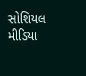સોશિયલ મીડિયા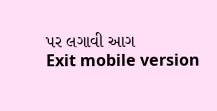પર લગાવી આગ
Exit mobile version